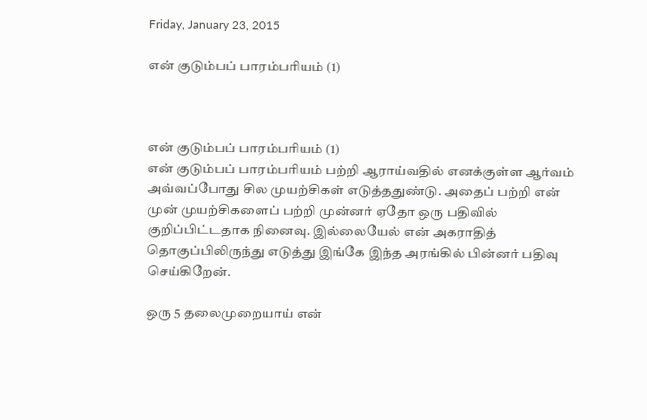Friday, January 23, 2015

என் குடும்பப் பாரம்பரியம் (1)



என் குடும்பப் பாரம்பரியம் (1)
என் குடும்பப் பாரம்பரியம் பற்றி ஆராய்வதில் எனக்குள்ள ஆர்வம் அவ்வப்போது சில முயற்சிகள் எடுத்ததுண்டு. அதைப் பற்றி என் முன் முயற்சிகளைப் பற்றி முன்னர் ஏதோ ஒரு பதிவில் குறிப்பிட்டதாக நினைவு. இல்லையேல் என் அகராதித் தொகுப்பிலிருந்து எடுத்து இங்கே இந்த அரங்கில் பின்னர் பதிவு செய்கிறேன்.

ஒரு 5 தலைமுறையாய் என்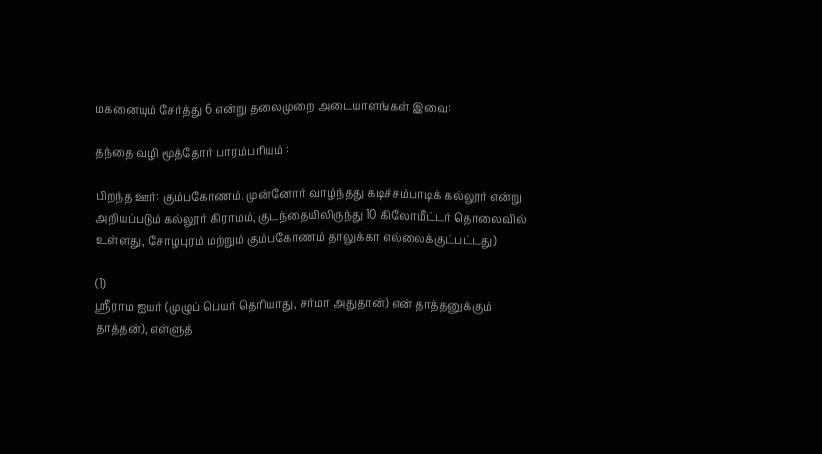மகனையும் சேர்த்து 6 என்று தலைமுறை அடையாளங்கள் இவை:

தந்தை வழி மூத்தோர் பாரம்பரியம் :

பிறந்த ஊர்: கும்பகோணம். முன்னோர் வாழ்ந்தது கடிச்சம்பாடிக் கல்லூர் என்று அறியப்படும் கல்லூர் கிராமம், குடந்தையிலிருந்து 10 கிலோமீட்டர் தொலைவில் உள்ளது, சோழபுரம் மற்றும் கும்பகோணம் தாலுக்கா எல்லைக்குட்பட்டது)

(1)
ஸ்ரீராம ஐயர் (முழுப் பெயர் தெரியாது, சர்மா அதுதான்) என் தாத்தனுக்கும் தாத்தன்), எள்ளுத்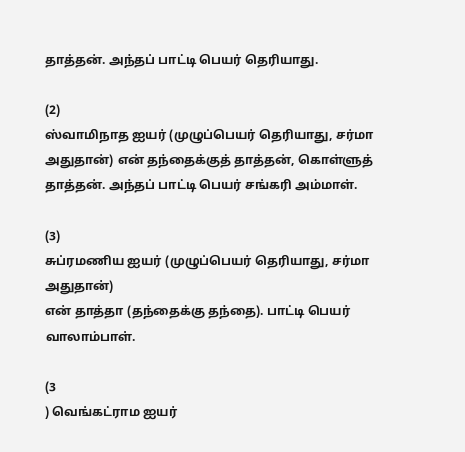தாத்தன். அந்தப் பாட்டி பெயர் தெரியாது.

(2)
ஸ்வாமிநாத ஐயர் (முழுப்பெயர் தெரியாது, சர்மா அதுதான்) என் தந்தைக்குத் தாத்தன், கொள்ளுத் தாத்தன். அந்தப் பாட்டி பெயர் சங்கரி அம்மாள்.

(3)
சுப்ரமணிய ஐயர் (முழுப்பெயர் தெரியாது, சர்மா அதுதான்)
என் தாத்தா (தந்தைக்கு தந்தை). பாட்டி பெயர் வாலாம்பாள்.

(3
) வெங்கட்ராம ஐயர்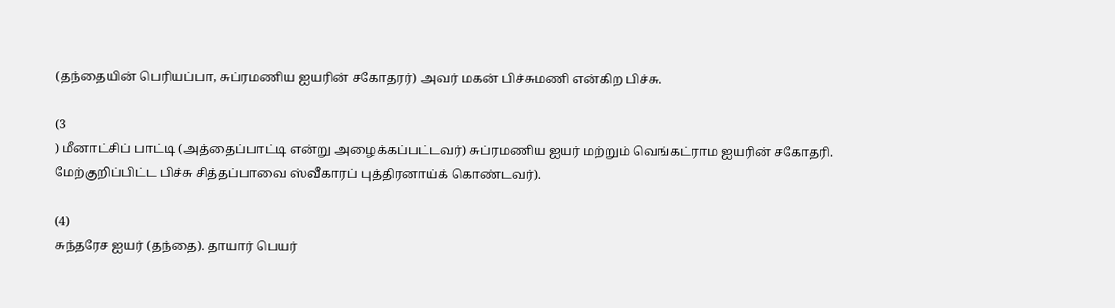(தந்தையின் பெரியப்பா, சுப்ரமணிய ஐயரின் சகோதரர்) அவர் மகன் பிச்சுமணி என்கிற பிச்சு.

(3
) மீனாட்சிப் பாட்டி (அத்தைப்பாட்டி என்று அழைக்கப்பட்டவர்) சுப்ரமணிய ஐயர் மற்றும் வெங்கட்ராம ஐயரின் சகோதரி. மேற்குறிப்பிட்ட பிச்சு சித்தப்பாவை ஸ்வீகாரப் புத்திரனாய்க் கொண்டவர்).

(4)
சுந்தரேச ஐயர் (தந்தை). தாயார் பெயர்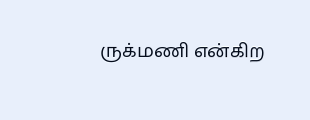ருக்மணி என்கிற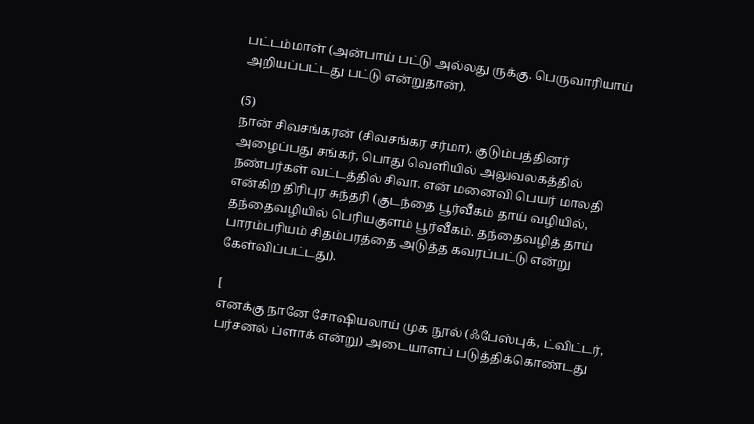பட்டம்மாள் (அன்பாய் பட்டு அல்லது ருக்கு. பெருவாரியாய் அறியப்பட்டது பட்டு என்றுதான்).

(5)
நான் சிவசங்கரன் (சிவசங்கர சர்மா). குடும்பத்தினர் அழைப்பது சங்கர், பொது வெளியில் அலுவலகத்தில் நண்பர்கள் வட்டத்தில் சிவா. என் மனைவி பெயர் மாலதி என்கிற திரிபுர சுந்தரி (குடந்தை பூர்வீகம் தாய் வழியில், தந்தைவழியில் பெரியகுளம் பூர்வீகம். தந்தைவழித் தாய் பாரம்பரியம் சிதம்பரத்தை அடுத்த கவரப்பட்டு என்று கேள்விப்பட்டது).

[
எனக்கு நானே சோஷியலாய் முக நூல் (ஃபேஸ்புக், ட்விட்டர், பர்சனல் ப்ளாக் என்று) அடையாளப் படுத்திக்கொண்டது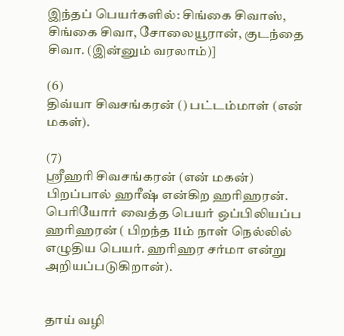இந்தப் பெயர்களில்: சிங்கை சிவாஸ், சிங்கை சிவா, சோலையூரான், குடந்தை சிவா. (இன்னும் வரலாம்)]

(6)
திவ்யா சிவசங்கரன் () பட்டம்மாள் (என் மகள்).

(7)
ஸ்ரீஹரி சிவசங்கரன் (என் மகன்) பிறப்பால் ஹரீஷ் என்கிற ஹரிஹரன். பெரியோர் வைத்த பெயர் ஒப்பிலியப்ப ஹரிஹரன் ( பிறந்த 11ம் நாள் நெல்லில் எழுதிய பெயர். ஹரிஹர சர்மா என்று அறியப்படுகிறான்).


தாய் வழி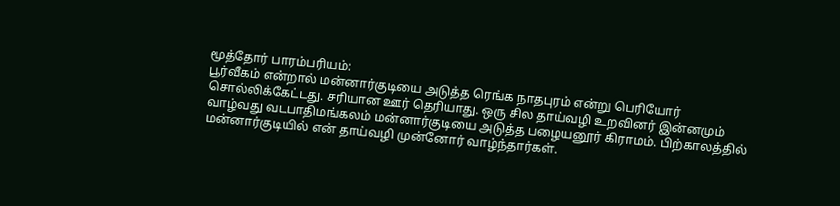மூத்தோர் பாரம்பரியம்:
பூர்வீகம் என்றால் மன்னார்குடியை அடுத்த ரெங்க நாதபுரம் என்று பெரியோர் சொல்லிக்கேட்டது. சரியான ஊர் தெரியாது. ஒரு சில தாய்வழி உறவினர் இன்னமும் வாழ்வது வடபாதிமங்கலம் மன்னார்குடியை அடுத்த பழையனூர் கிராமம். பிற்காலத்தில் மன்னார்குடியில் என் தாய்வழி முன்னோர் வாழ்ந்தார்கள்.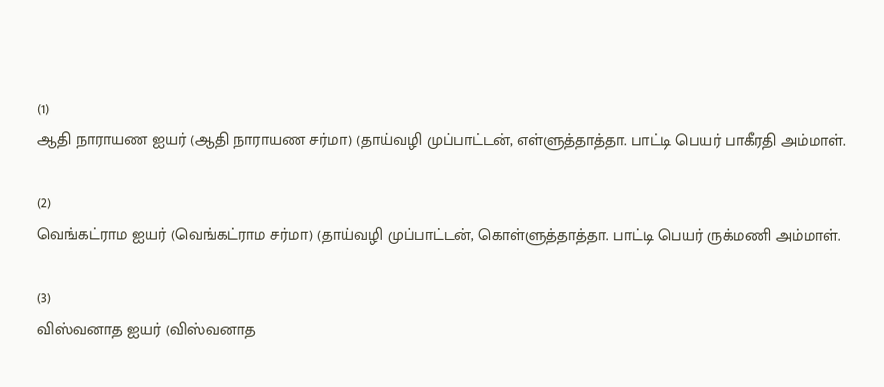(1)
ஆதி நாராயண ஐயர் (ஆதி நாராயண சர்மா) (தாய்வழி முப்பாட்டன், எள்ளுத்தாத்தா. பாட்டி பெயர் பாகீரதி அம்மாள்.

(2)
வெங்கட்ராம ஐயர் (வெங்கட்ராம சர்மா) (தாய்வழி முப்பாட்டன், கொள்ளுத்தாத்தா. பாட்டி பெயர் ருக்மணி அம்மாள்.

(3)
விஸ்வனாத ஐயர் (விஸ்வனாத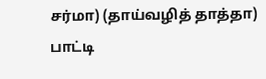சர்மா) (தாய்வழித் தாத்தா) பாட்டி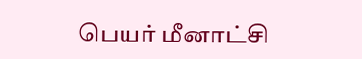பெயர் மீனாட்சி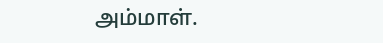அம்மாள்.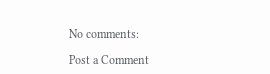No comments:

Post a Comment